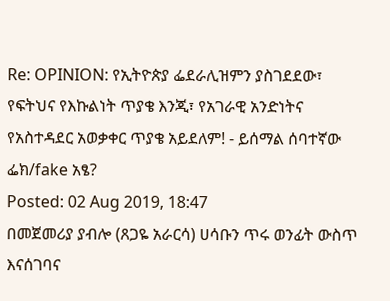Re: OPINION: የኢትዮጵያ ፌደራሊዝምን ያስገደደው፣ የፍትህና የእኩልነት ጥያቄ እንጂ፣ የአገራዊ አንድነትና የአስተዳደር አወቃቀር ጥያቄ አይደለም! - ይሰማል ሰባተኛው ፌክ/fake አፄ?
Posted: 02 Aug 2019, 18:47
በመጀመሪያ ያብሎ (ጸጋዬ አራርሳ) ሀሳቡን ጥሩ ወንፊት ውስጥ እናሰገባና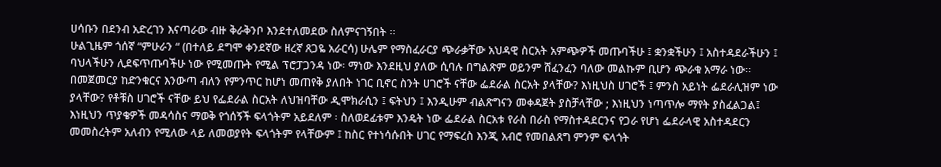ሀሳቡን በደንብ አድረገን እናጣራው ብዙ ቅራቅንቦ እንደተለመደው ስለምናገኝበት ፡፡
ሁልጊዜም ጎሰኛ “ምሁራን “ (በተለይ ደግሞ ቀንደኛው ዘረኛ ጸጋዬ አራርሳ) ሁሌም የማስፈራርያ ጭራቃቸው አህዳዊ ስርአት አምጭዎች መጡባችሁ ፤ ቋንቋችሁን ፤ አስተዳደራችሁን ፤ ባህላችሁን ሊደፍጥጡባችሁ ነው የሚመጡት የሚል ፕሮፓጋንዳ ነው፡ ማነው እንደዚህ ያለው ሲባሉ በግልጽም ወይንም ሸፈንፈን ባለው መልኩም ቢሆን ጭራቁ አማራ ነው፡፡ በመጀመርያ ከድንቁርና እንውጣ ብለን የምንጥር ከሆነ መጠየቅ ያለበት ነገር ቢኖር ስንት ሀገሮች ናቸው ፌደራል ስርአት ያላቸው? እነዚህስ ሀገሮች ፤ ምንስ አይነት ፌደራሊዝም ነው ያላቸው? የቶቹስ ሀገሮች ናቸው ይህ የፌደራል ስርአት ለህዝባቸው ዲሞክራሲን ፤ ፍትህን ፤ እንዲሁም ብልጽግናን መቀዳጀት ያስቻላቸው ; እነዚህን ነጣጥሎ ማየት ያስፈልጋል፤ እነዚህን ጥያቄዎች መዳሳስና ማወቅ የጎሰኝች ፍላጎትም አይደለም ፡ ስለወደፊቱም እንዴት ነው ፌደራል ስርአቱ የራስ በራስ የማስተዳደርንና የጋራ የሆነ ፌደራላዊ አስተዳደርን መመስረትም አለብን የሚለው ላይ ለመወያየት ፍላጎትም የላቸውም ፤ ከስር የተነሳሱበት ሀገር የማፍረስ እንጂ አብሮ የመበልጸግ ምንም ፍላጎት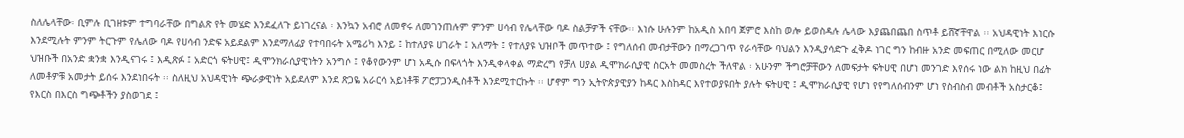ስለሌላቸው፡ ቢምሉ ቢገዘቱም ተግባራቸው በግልጽ የት መሄድ እንደፈለጉ ይነገረናል ፡ እንኳን አብሮ ለመኖሩ ለመገንጠሉም ምንም ሀሳብ የሌላቸው ባዶ ስልቻዎች ናቸው፡፡ እነሱ ሁሉንም ከአዲስ አበባ ጀምሮ እስከ ወሎ ይወስዳሉ ሌላው እያጨበጨበ ስጥቶ ይሸኛቸዋል ፡፡ አህዳዊነት እነርሱ እንደሚሉት ምንም ትርጉም የሌለው ባዶ የሀሳብ ንድፍ አይደልም እንደማለፊያ የተባበሩት አሜሪካ እንይ ፤ ከተለያዩ ሀገራት ፤ አለማት ፤ የተለያዩ ህዝቦች መጥተው ፤ የግለሰብ መብታቸውን በማረጋገጥ የራሳቸው ባህልን እንዲያሳድጉ ፈቅዶ ነገር ግን ከብዙ አንድ መፍጠር በሚለው መርሆ ህዝቡች በአንድ ቋንቋ እንዲናገሩ ፤ እዲጽፉ ፤ አድርጎ ፍትሀዊ፤ ዲሞንክራሲያዊነትን አንግሶ ፤ የቆየውንም ሆነ አዲሱ በፍላጎት እንዲቀላቀል ማድረግ የቻለ ሀያል ዲሞክራሲያዊ ስርአት መመስረት ችለዋል ፡ አሁንም ችግሮቻቸውን ለመፍታት ፍትሀዊ በሆነ መንገድ እየሰሩ ነው ልክ ከዚህ በፊት ለመቶዎቹ አመታት ይሰሩ እንደነበሩት ፡፡ ስለዚህ አህዳዊነት ጭራቃዊነት አይደለም እንደ ጽጋዬ አራርሳ አይነቶቹ ፖሮፓጋንዲስቶች እንደሚተርኩት ፡፡ ሆኖም ግን ኢትዮጵያዊያን ከዳር እስከዳር እየተወያዩበት ያሉት ፍትሀዊ ፤ ዲሞክራሲያዊ የሆነ የየግለሰብንም ሆነ የስብስብ መብቶች አስታርቆ፤ የእርስ በእርስ ግጭቶችን ያስወገደ ፤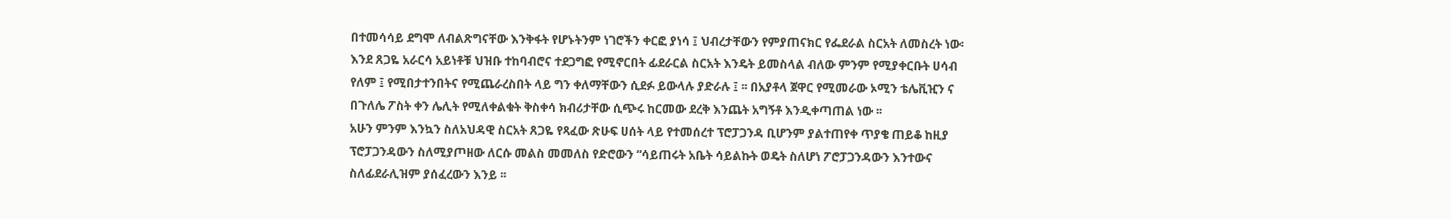በተመሳሳይ ደግሞ ለብልጽግናቸው እንቅፋት የሆኑትንም ነገሮችን ቀርፎ ያነሳ ፤ ህብረታቸውን የምያጠናክር የፌደራል ስርአት ለመስረት ነው፡ እንደ ጸጋዬ አራርሳ አይነቶቹ ህዝቡ ተከባብሮና ተደጋግፎ የሚኖርበት ፊደራርል ስርአት እንዴት ይመስላል ብለው ምንም የሚያቀርቡት ሀሳብ የለም ፤ የሚበታተንበትና የሚጨራረስበት ላይ ግን ቀለማቸውን ሲደፉ ይውላሉ ያድራሉ ፤ ፡፡ በአያቶላ ጀዋር የሚመራው ኦሚን ቴሌቪዢን ና በጉለሌ ፖስት ቀን ሌሊት የሚለቀልቁት ቅስቀሳ ክብሪታቸው ሲጭሩ ከርመው ደረቅ እንጨት አግኝቶ እንዲቀጣጠል ነው ፡፡
አሁን ምንም እንኳን ስለአህዳዊ ስርአት ጸጋዬ የጻፈው ጽሁፍ ሀሰት ላይ የተመሰረተ ፕሮፓጋንዳ ቢሆንም ያልተጠየቀ ጥያቄ ጠይቆ ከዚያ ፕሮፓጋንዳውን ስለሚያጦዘው ለርሱ መልስ መመለስ የድሮውን “ሳይጠሩት አቤት ሳይልኩት ወዴት ስለሆነ ፖሮፓጋንዳውን እንተውና ስለፊደራሊዝም ያሰፈረውን እንይ ፡፡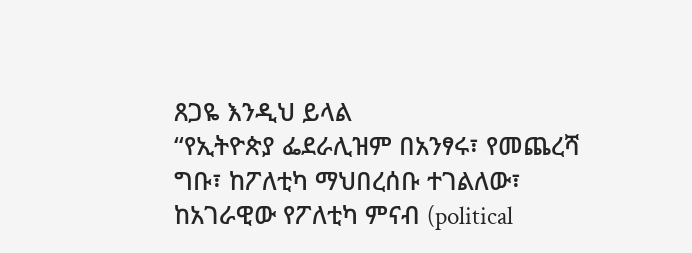ጸጋዬ እንዲህ ይላል
“የኢትዮጵያ ፌደራሊዝም በአንፃሩ፣ የመጨረሻ ግቡ፣ ከፖለቲካ ማህበረሰቡ ተገልለው፣ ከአገራዊው የፖለቲካ ምናብ (political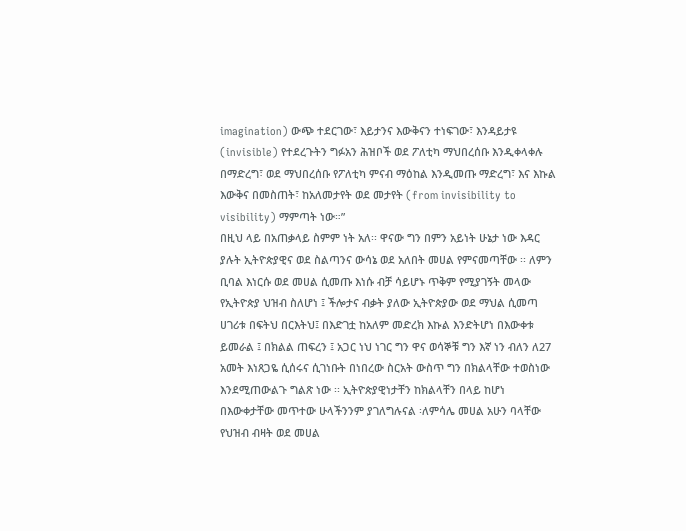imagination) ውጭ ተደርገው፣ እይታንና እውቅናን ተነፍገው፣ እንዳይታዩ (invisible) የተደረጉትን ግፉአን ሕዝቦች ወደ ፖለቲካ ማህበረሰቡ እንዲቀላቀሉ በማድረግ፣ ወደ ማህበረሰቡ የፖለቲካ ምናብ ማዕከል እንዲመጡ ማድረግ፣ እና እኩል እውቅና በመስጠት፣ ከአለመታየት ወደ መታየት (from invisibility to visibility) ማምጣት ነው።”
በዚህ ላይ በአጠቃላይ ስምም ነት አለ፡፡ ዋናው ግን በምን አይነት ሁኔታ ነው እዳር ያሉት ኢትዮጵያዊና ወደ ስልጣንና ውሳኔ ወደ አለበት መሀል የምናመጣቸው ፡፡ ለምን ቢባል እነርሱ ወደ መሀል ሲመጡ እነሱ ብቻ ሳይሆኑ ጥቅም የሚያገኝት መላው የኢትዮጵያ ህዝብ ስለሆነ ፤ ችሎታና ብቃት ያለው ኢትዮጵያው ወደ ማህል ሲመጣ ሀገሪቱ በፍትህ በርእትህ፤ በእድገቷ ከአለም መድረክ እኩል እንድትሆነ በእውቀቱ ይመራል ፤ በክልል ጠፍረን ፤ አጋር ነህ ነገር ግን ዋና ወሳኞቹ ግን እኛ ነን ብለን ለ27 አመት እነጸጋዬ ሲሰሩና ሲገነቡት በነበረው ስርአት ውስጥ ግን በክልላቸው ተወስነው እንደሚጠውልጉ ግልጽ ነው ፡፡ ኢትዮጵያዊነታቸን ከክልላቸን በላይ ከሆነ በእውቀታቸው መጥተው ሁላችንንም ያገለግሉናል ፡ለምሳሌ መሀል አሁን ባላቸው የህዝብ ብዛት ወደ መሀል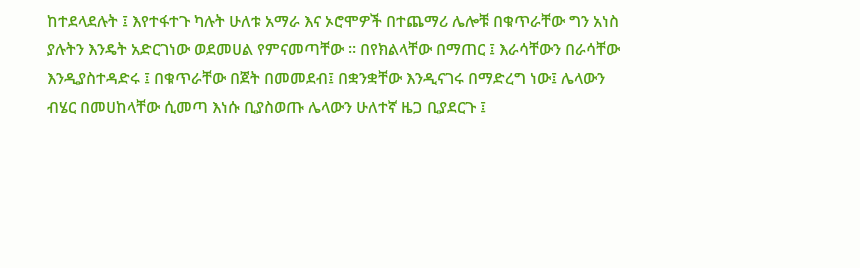ከተደላደሉት ፤ እየተፋተጉ ካሉት ሁለቱ አማራ እና ኦሮሞዎች በተጨማሪ ሌሎቹ በቁጥራቸው ግን አነስ ያሉትን እንዴት አድርገነው ወደመሀል የምናመጣቸው ፡፡ በየክልላቸው በማጠር ፤ እራሳቸውን በራሳቸው እንዲያስተዳድሩ ፤ በቁጥራቸው በጀት በመመደብ፤ በቋንቋቸው እንዲናገሩ በማድረግ ነው፤ ሌላውን ብሄር በመሀከላቸው ሲመጣ እነሱ ቢያስወጡ ሌላውን ሁለተኛ ዜጋ ቢያደርጉ ፤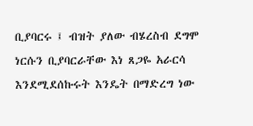ቢያባርሩ ፤ ብዝት ያለው ብሄረስብ ደግሞ ነርሱን ቢያባርራቸው እነ ጸጋዬ አራርሳ እንደሚደሰኩሩት እንዴት በማድረግ ነው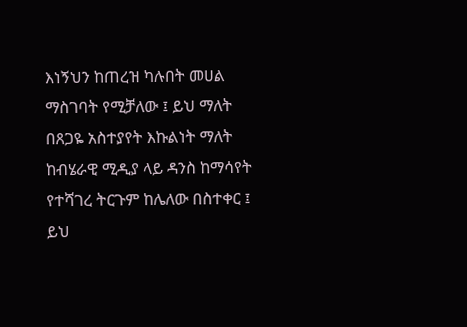እነኝህን ከጠረዝ ካሉበት መሀል ማስገባት የሚቻለው ፤ ይህ ማለት በጸጋዬ አስተያየት እኩልነት ማለት ከብሄራዊ ሚዲያ ላይ ዳንስ ከማሳየት የተሻገረ ትርጉም ከሌለው በስተቀር ፤ ይህ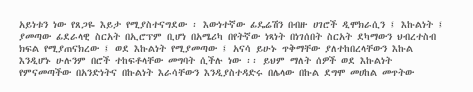አይነቱን ነው የጸጋዬ እይታ የሚያስተናግደው ፡ እውነተኛው ፊዴሬሽን በብዙ ሀገሮች ዲሞክራሲን ፤ እኩልነት ፤ ያመጣው ፊደራላዊ ስርአት በኢሮፕም ቢሆነ በአሜሪካ በየትኛው ነጻነት በነገሰበት ስርአት ደካማውን ህብረተስብ ክፍል የሚያጠናክረው ፤ ወደ እኩልነት የሚያመጣው ፤ አናሳ ይሁኑ ጥቅማቸው ያለተከበረላቸውን እኩል እንዲሆኑ ሁሉንም በሮች ተከፍቶላቸው መግባት ሲችሉ ነው ፡፡ ይህም ማለት ሰዎች ወደ እኩልነት የምናመጣችው በአንድነትና በኩልነት እራሳቸውን እንዲያስተዳድሩ በሌላው በኩል ደግሞ መሀከል መጥትው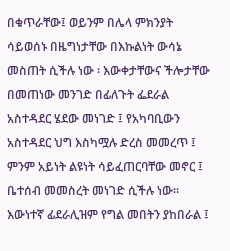በቁጥራቸው፤ ወይንም በሌላ ምክንያት ሳይወሰኑ በዜግነታቸው በእኩልነት ውሳኔ መስጠት ሲችሉ ነው ፡ እውቀታቸውና ችሎታቸው በመጠነው መንገድ በፊለጉት ፌደራል አስተዳደር ሄደው መነገድ ፤ የአካባቢውን አስተዳደር ህግ እስካሟሉ ድረስ መመረጥ ፤ ምንም አይነት ልዩነት ሳይፈጠርባቸው መኖር ፤ ቤተሰብ መመስረት መነገድ ሲችሉ ነው፡፡ እውነተኛ ፊደራሊዝም የግል መበትን ያከበራል ፤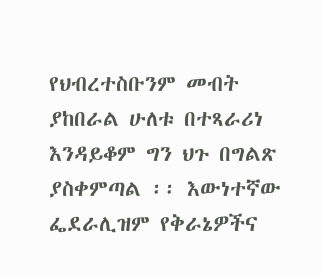የህብረተስቡንም መብት ያከበራል ሁለቱ በተጻራሪነ እንዳይቆም ግን ህጉ በግልጽ ያስቀምጣል ፡፡ እውነተኛው ፌደራሊዝም የቅራኔዎችና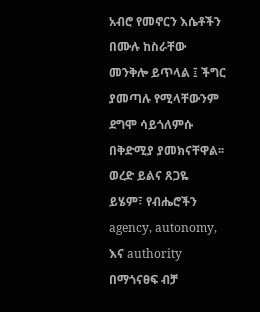አብሮ የመኖርን እሴቶችን በሙሉ ከስራቸው መንቅሎ ይጥላል ፤ ችግር ያመጣሉ የሚላቸውንም ደግሞ ሳይጎለምሱ በቅድሚያ ያመክናቸዋል፡፡
ወረድ ይልና ጸጋዬ
ይሄም፣ የብሔሮችን agency, autonomy, እና authority በማጎናፀፍ ብቻ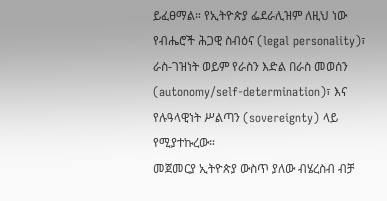ይፈፀማል። የኢትዮጵያ ፌደራሊዝም ለዚህ ነው የብሔሮች ሕጋዊ ስብዕና (legal personality)፣ ራስ-ገዝነት ወይም የራስን እድል በራስ መወሰን (autonomy/self-determination)፣ እና የሉዓላዊነት ሥልጣን (sovereignty) ላይ የሚያተኩረው።
መጀመርያ ኢትዮጵያ ውስጥ ያለው ብሄረስብ ብቻ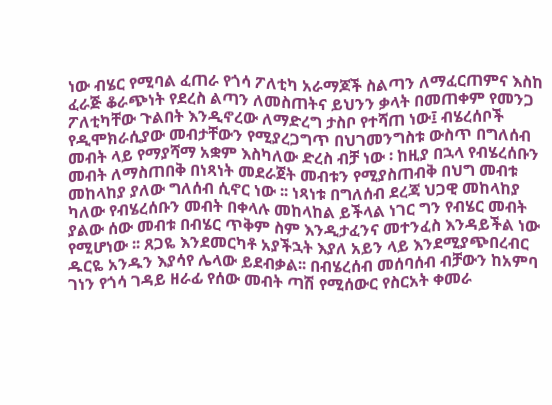ነው ብሄር የሚባል ፈጠራ የጎሳ ፖለቲካ አራማጆች ስልጣን ለማፈርጠምና እስከ ፈራጅ ቆራጭነት የደረስ ልጣን ለመስጠትና ይህንን ቃላት በመጠቀም የመንጋ ፖለቲካቸው ጉልበት እንዲኖረው ለማድረግ ታስቦ የተሻጠ ነው፤ ብሄረሰቦች የዲሞክራሲያው መብታቸውን የሚያረጋግጥ በህገመንግስቱ ውስጥ በግለሰብ መብት ላይ የማያሻማ አቋም እስካለው ድረስ ብቻ ነው ፡ ከዚያ በኋላ የብሄረሰቡን መብት ለማስጠበቅ በነጻነት መደራጀት መብቱን የሚያስጠብቅ በህግ መብቱ መከላከያ ያለው ግለሰብ ሲኖር ነው ፡፡ ነጻነቱ በግለሰብ ደረጃ ህጋዊ መከላከያ ካለው የብሄረሰቡን መብት በቀላሉ መከላከል ይችላል ነገር ግን የብሄር መብት ያልው ሰው መብቱ በብሄር ጥቅም ስም እንዲታፈንና መተንፈስ እንዳይችል ነው የሚሆነው ፡፡ ጸጋዬ እንደመርካቶ አያችኋት እያለ አይን ላይ እንደሚያጭበረብር ዱርዬ አንዱን እያሳየ ሌላው ይደብቃል፡፡ በብሄረሰብ መሰባሰብ ብቻውን ከአምባ ገነን የጎሳ ገዳይ ዘራፊ የሰው መብት ጣሽ የሚሰውር የስርአት ቀመራ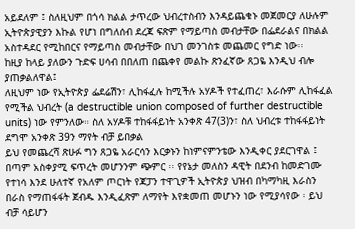አይደለም ፤ ስለዚህም በጎሳ ክልል ታጥረው ህብረተስብን እንዳይጨቁኑ መጀመርያ ለሁሉም ኢትዮጵያዊያን እኩል የሆነ በግለሰብ ደረጃ ፍጽም የማይጣስ መብታቸው በፌደራልና በክልል አስተዳደር የሚከበርና የማይጣስ መብታቸው በህገ መንገስቱ መጨመር የግድ ነው፡፡
ከዚያ ከላይ ያለውን ጉድፍ ሀሳብ በበለጠ በጨቀየ መልኩ ጽንፈኛው ጸጋዬ እንዲህ ብሎ ያጠቃልለዋል፤
ለዚህም ነው የኢትዮጵያ ፌደሬሽን፣ ሊከፋፈሉ ከሚችሉ አሃዶች የተፈጠረ፣ እራሱም ሊከፋፈል የሚችል ህብረት (a destructible union composed of further destructible units) ነው የምንለው። ስለ አሃዶቹ ተከፋፋይነት አንቀጽ 47(3)ን፣ ስለ ህብረቱ ተከፋፋይነት ደግሞ አንቀጽ 39ን ማየት ብቻ ይበቃል
ይህ የመጨረሻ ጽሁፉ ግን ጸጋዬ አራርሳን እርቃኑን ከነምናምንቴው እንዲቀር ያደርገዋል ፤ በጣም አስቀያሚ ፍጥረት መሆንንም ጭምር ፡፡ የየኔታ መለስን ዳዊት በደንብ ከመድገሙ የተነሳ እንደ ሁለተኛ የአለም ጦርነት የጃፓን ተዋጊዎች ኢትዮጵያ ህዝብ በካማካዚ እራስን በራስ የማጠፋፋት ጀብዱ እንዲፈጽም ለማየት እየቋመጠ መሆኑን ነው የሚያሳየው ፡ ይህ ብቻ ሳይሆን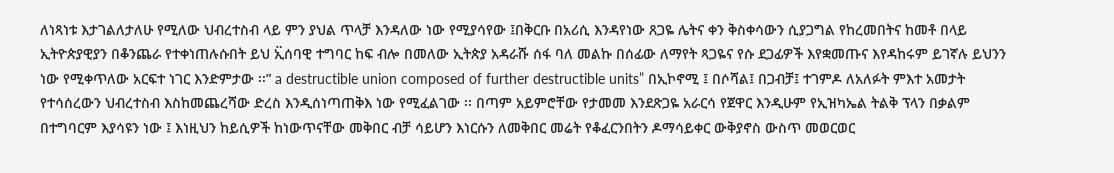ለነጻነቱ እታገልለታለሁ የሚለው ህብረተስብ ላይ ምን ያህል ጥላቻ እንዳለው ነው የሚያሳየው ፤በቅርቡ በአሪሲ እንዳየነው ጸጋዬ ሌትና ቀን ቅስቀሳውን ሲያጋግል የከረመበትና ከመቶ በላይ ኢትዮጵያዊያን በቆንጨራ የተቀነጠሉሱበት ይህ ኢ፟ሰባዊ ተግባር ከፍ ብሎ በመለው ኢትጵያ አዳራሹ ሰፋ ባለ መልኩ በሰፊው ለማየት ጻጋዬና የሱ ደጋፊዎች እየቋመጡና እየዳከሩም ይገኛሉ ይህንን ነው የሚቀጥለው አርፍተ ነገር እንድምታው ፡፡” a destructible union composed of further destructible units” በኢኮኖሚ ፤ በሶሻል፤ በጋብቻ፤ ተገምዶ ለአለፉት ምእተ አመታት የተሳሰረውን ህብረተስብ እስከመጨረሻው ድረስ እንዲሰነጣጠቅእ ነው የሚፈልገው ፡፡ በጣም አይምሮቸው የታመመ እንደጽጋዬ አራርሳ የጀዋር እንዲሁም የኢዝካኤል ትልቅ ፕላን በቃልም በተግባርም እያሳዩን ነው ፤ እነዚህን ከይሲዎች ከነውጥናቸው መቅበር ብቻ ሳይሆን እነርሱን ለመቅበር መሬት የቆፈርንበትን ዶማሳይቀር ውቅያኖስ ውስጥ መወርወር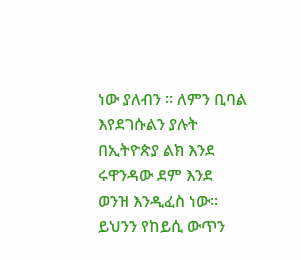ነው ያለብን ፡፡ ለምን ቢባል እየደገሱልን ያሉት በኢትዮጵያ ልክ እንደ ሩዋንዳው ደም እንደ ወንዝ እንዲፈስ ነው፡፡ ይህንን የከይሲ ውጥን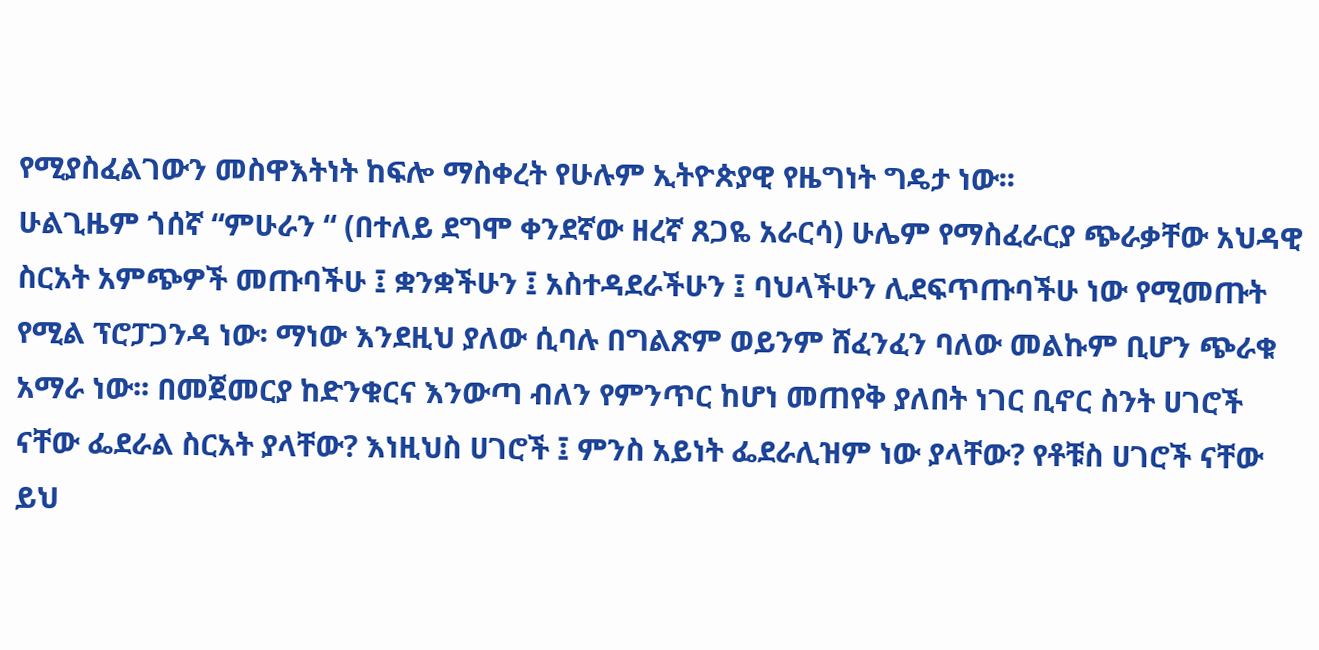የሚያስፈልገውን መስዋእትነት ከፍሎ ማስቀረት የሁሉም ኢትዮጵያዊ የዜግነት ግዴታ ነው፡፡
ሁልጊዜም ጎሰኛ “ምሁራን “ (በተለይ ደግሞ ቀንደኛው ዘረኛ ጸጋዬ አራርሳ) ሁሌም የማስፈራርያ ጭራቃቸው አህዳዊ ስርአት አምጭዎች መጡባችሁ ፤ ቋንቋችሁን ፤ አስተዳደራችሁን ፤ ባህላችሁን ሊደፍጥጡባችሁ ነው የሚመጡት የሚል ፕሮፓጋንዳ ነው፡ ማነው እንደዚህ ያለው ሲባሉ በግልጽም ወይንም ሸፈንፈን ባለው መልኩም ቢሆን ጭራቁ አማራ ነው፡፡ በመጀመርያ ከድንቁርና እንውጣ ብለን የምንጥር ከሆነ መጠየቅ ያለበት ነገር ቢኖር ስንት ሀገሮች ናቸው ፌደራል ስርአት ያላቸው? እነዚህስ ሀገሮች ፤ ምንስ አይነት ፌደራሊዝም ነው ያላቸው? የቶቹስ ሀገሮች ናቸው ይህ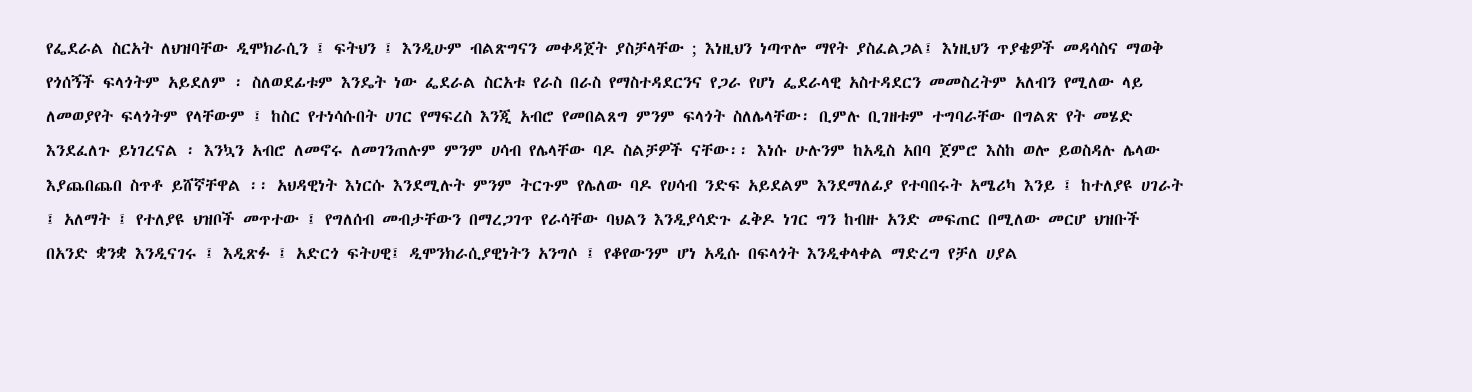የፌደራል ስርአት ለህዝባቸው ዲሞክራሲን ፤ ፍትህን ፤ እንዲሁም ብልጽግናን መቀዳጀት ያስቻላቸው ; እነዚህን ነጣጥሎ ማየት ያስፈልጋል፤ እነዚህን ጥያቄዎች መዳሳስና ማወቅ የጎሰኝች ፍላጎትም አይደለም ፡ ስለወደፊቱም እንዴት ነው ፌደራል ስርአቱ የራስ በራስ የማስተዳደርንና የጋራ የሆነ ፌደራላዊ አስተዳደርን መመስረትም አለብን የሚለው ላይ ለመወያየት ፍላጎትም የላቸውም ፤ ከስር የተነሳሱበት ሀገር የማፍረስ እንጂ አብሮ የመበልጸግ ምንም ፍላጎት ስለሌላቸው፡ ቢምሉ ቢገዘቱም ተግባራቸው በግልጽ የት መሄድ እንደፈለጉ ይነገረናል ፡ እንኳን አብሮ ለመኖሩ ለመገንጠሉም ምንም ሀሳብ የሌላቸው ባዶ ስልቻዎች ናቸው፡፡ እነሱ ሁሉንም ከአዲስ አበባ ጀምሮ እስከ ወሎ ይወስዳሉ ሌላው እያጨበጨበ ስጥቶ ይሸኛቸዋል ፡፡ አህዳዊነት እነርሱ እንደሚሉት ምንም ትርጉም የሌለው ባዶ የሀሳብ ንድፍ አይደልም እንደማለፊያ የተባበሩት አሜሪካ እንይ ፤ ከተለያዩ ሀገራት ፤ አለማት ፤ የተለያዩ ህዝቦች መጥተው ፤ የግለሰብ መብታቸውን በማረጋገጥ የራሳቸው ባህልን እንዲያሳድጉ ፈቅዶ ነገር ግን ከብዙ አንድ መፍጠር በሚለው መርሆ ህዝቡች በአንድ ቋንቋ እንዲናገሩ ፤ እዲጽፉ ፤ አድርጎ ፍትሀዊ፤ ዲሞንክራሲያዊነትን አንግሶ ፤ የቆየውንም ሆነ አዲሱ በፍላጎት እንዲቀላቀል ማድረግ የቻለ ሀያል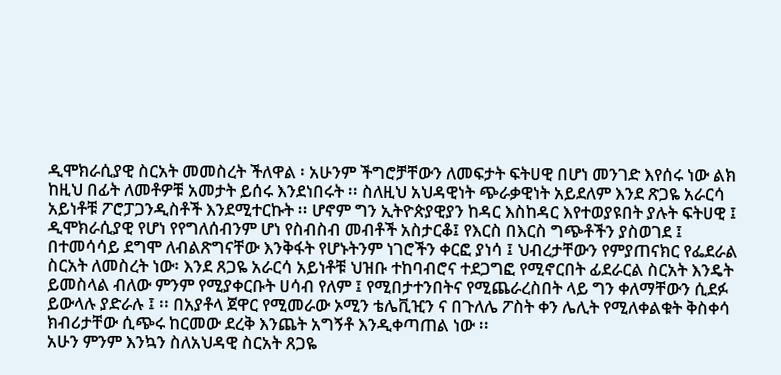ዲሞክራሲያዊ ስርአት መመስረት ችለዋል ፡ አሁንም ችግሮቻቸውን ለመፍታት ፍትሀዊ በሆነ መንገድ እየሰሩ ነው ልክ ከዚህ በፊት ለመቶዎቹ አመታት ይሰሩ እንደነበሩት ፡፡ ስለዚህ አህዳዊነት ጭራቃዊነት አይደለም እንደ ጽጋዬ አራርሳ አይነቶቹ ፖሮፓጋንዲስቶች እንደሚተርኩት ፡፡ ሆኖም ግን ኢትዮጵያዊያን ከዳር እስከዳር እየተወያዩበት ያሉት ፍትሀዊ ፤ ዲሞክራሲያዊ የሆነ የየግለሰብንም ሆነ የስብስብ መብቶች አስታርቆ፤ የእርስ በእርስ ግጭቶችን ያስወገደ ፤ በተመሳሳይ ደግሞ ለብልጽግናቸው እንቅፋት የሆኑትንም ነገሮችን ቀርፎ ያነሳ ፤ ህብረታቸውን የምያጠናክር የፌደራል ስርአት ለመስረት ነው፡ እንደ ጸጋዬ አራርሳ አይነቶቹ ህዝቡ ተከባብሮና ተደጋግፎ የሚኖርበት ፊደራርል ስርአት እንዴት ይመስላል ብለው ምንም የሚያቀርቡት ሀሳብ የለም ፤ የሚበታተንበትና የሚጨራረስበት ላይ ግን ቀለማቸውን ሲደፉ ይውላሉ ያድራሉ ፤ ፡፡ በአያቶላ ጀዋር የሚመራው ኦሚን ቴሌቪዢን ና በጉለሌ ፖስት ቀን ሌሊት የሚለቀልቁት ቅስቀሳ ክብሪታቸው ሲጭሩ ከርመው ደረቅ እንጨት አግኝቶ እንዲቀጣጠል ነው ፡፡
አሁን ምንም እንኳን ስለአህዳዊ ስርአት ጸጋዬ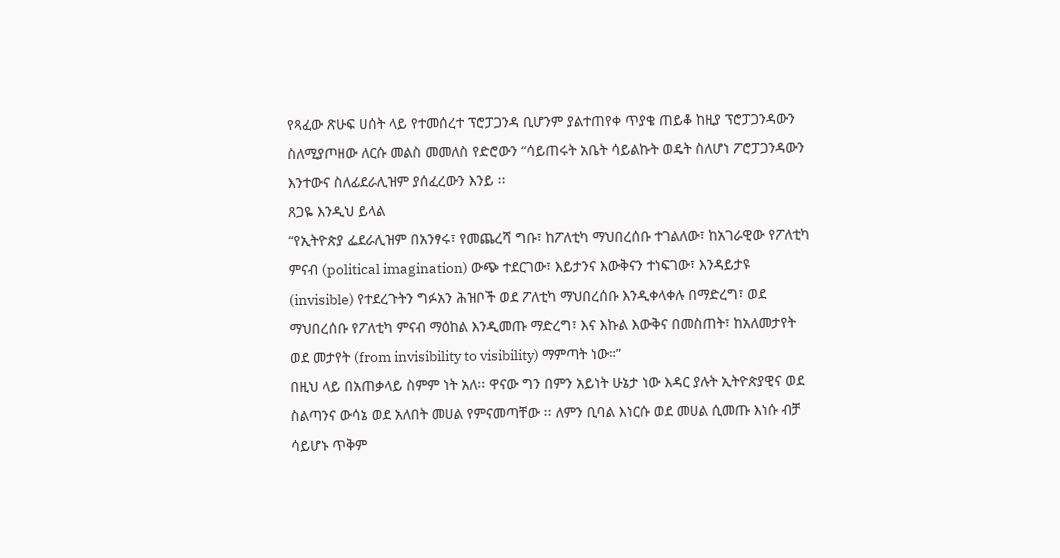የጻፈው ጽሁፍ ሀሰት ላይ የተመሰረተ ፕሮፓጋንዳ ቢሆንም ያልተጠየቀ ጥያቄ ጠይቆ ከዚያ ፕሮፓጋንዳውን ስለሚያጦዘው ለርሱ መልስ መመለስ የድሮውን “ሳይጠሩት አቤት ሳይልኩት ወዴት ስለሆነ ፖሮፓጋንዳውን እንተውና ስለፊደራሊዝም ያሰፈረውን እንይ ፡፡
ጸጋዬ እንዲህ ይላል
“የኢትዮጵያ ፌደራሊዝም በአንፃሩ፣ የመጨረሻ ግቡ፣ ከፖለቲካ ማህበረሰቡ ተገልለው፣ ከአገራዊው የፖለቲካ ምናብ (political imagination) ውጭ ተደርገው፣ እይታንና እውቅናን ተነፍገው፣ እንዳይታዩ (invisible) የተደረጉትን ግፉአን ሕዝቦች ወደ ፖለቲካ ማህበረሰቡ እንዲቀላቀሉ በማድረግ፣ ወደ ማህበረሰቡ የፖለቲካ ምናብ ማዕከል እንዲመጡ ማድረግ፣ እና እኩል እውቅና በመስጠት፣ ከአለመታየት ወደ መታየት (from invisibility to visibility) ማምጣት ነው።”
በዚህ ላይ በአጠቃላይ ስምም ነት አለ፡፡ ዋናው ግን በምን አይነት ሁኔታ ነው እዳር ያሉት ኢትዮጵያዊና ወደ ስልጣንና ውሳኔ ወደ አለበት መሀል የምናመጣቸው ፡፡ ለምን ቢባል እነርሱ ወደ መሀል ሲመጡ እነሱ ብቻ ሳይሆኑ ጥቅም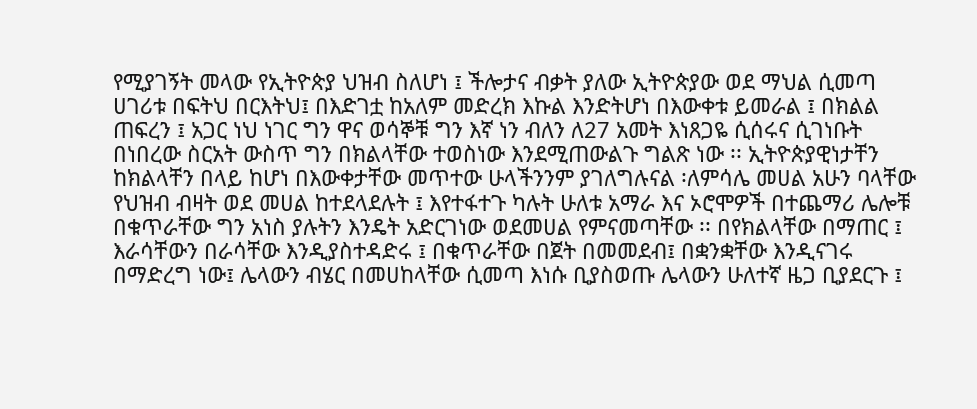የሚያገኝት መላው የኢትዮጵያ ህዝብ ስለሆነ ፤ ችሎታና ብቃት ያለው ኢትዮጵያው ወደ ማህል ሲመጣ ሀገሪቱ በፍትህ በርእትህ፤ በእድገቷ ከአለም መድረክ እኩል እንድትሆነ በእውቀቱ ይመራል ፤ በክልል ጠፍረን ፤ አጋር ነህ ነገር ግን ዋና ወሳኞቹ ግን እኛ ነን ብለን ለ27 አመት እነጸጋዬ ሲሰሩና ሲገነቡት በነበረው ስርአት ውስጥ ግን በክልላቸው ተወስነው እንደሚጠውልጉ ግልጽ ነው ፡፡ ኢትዮጵያዊነታቸን ከክልላቸን በላይ ከሆነ በእውቀታቸው መጥተው ሁላችንንም ያገለግሉናል ፡ለምሳሌ መሀል አሁን ባላቸው የህዝብ ብዛት ወደ መሀል ከተደላደሉት ፤ እየተፋተጉ ካሉት ሁለቱ አማራ እና ኦሮሞዎች በተጨማሪ ሌሎቹ በቁጥራቸው ግን አነስ ያሉትን እንዴት አድርገነው ወደመሀል የምናመጣቸው ፡፡ በየክልላቸው በማጠር ፤ እራሳቸውን በራሳቸው እንዲያስተዳድሩ ፤ በቁጥራቸው በጀት በመመደብ፤ በቋንቋቸው እንዲናገሩ በማድረግ ነው፤ ሌላውን ብሄር በመሀከላቸው ሲመጣ እነሱ ቢያስወጡ ሌላውን ሁለተኛ ዜጋ ቢያደርጉ ፤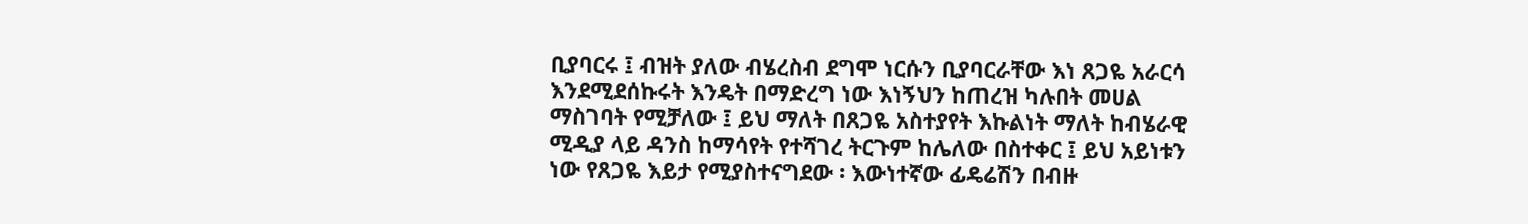ቢያባርሩ ፤ ብዝት ያለው ብሄረስብ ደግሞ ነርሱን ቢያባርራቸው እነ ጸጋዬ አራርሳ እንደሚደሰኩሩት እንዴት በማድረግ ነው እነኝህን ከጠረዝ ካሉበት መሀል ማስገባት የሚቻለው ፤ ይህ ማለት በጸጋዬ አስተያየት እኩልነት ማለት ከብሄራዊ ሚዲያ ላይ ዳንስ ከማሳየት የተሻገረ ትርጉም ከሌለው በስተቀር ፤ ይህ አይነቱን ነው የጸጋዬ እይታ የሚያስተናግደው ፡ እውነተኛው ፊዴሬሽን በብዙ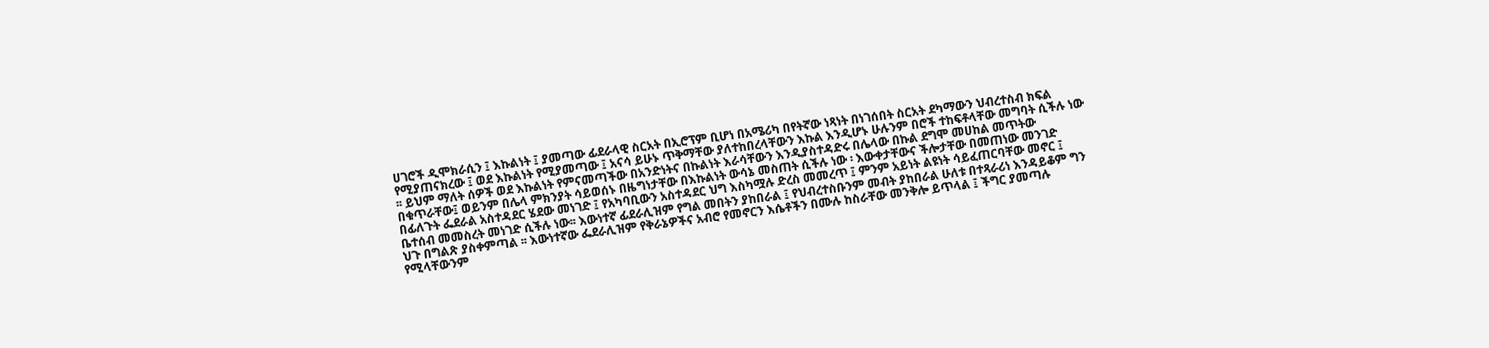ሀገሮች ዲሞክራሲን ፤ እኩልነት ፤ ያመጣው ፊደራላዊ ስርአት በኢሮፕም ቢሆነ በአሜሪካ በየትኛው ነጻነት በነገሰበት ስርአት ደካማውን ህብረተስብ ክፍል የሚያጠናክረው ፤ ወደ እኩልነት የሚያመጣው ፤ አናሳ ይሁኑ ጥቅማቸው ያለተከበረላቸውን እኩል እንዲሆኑ ሁሉንም በሮች ተከፍቶላቸው መግባት ሲችሉ ነው ፡፡ ይህም ማለት ሰዎች ወደ እኩልነት የምናመጣችው በአንድነትና በኩልነት እራሳቸውን እንዲያስተዳድሩ በሌላው በኩል ደግሞ መሀከል መጥትው በቁጥራቸው፤ ወይንም በሌላ ምክንያት ሳይወሰኑ በዜግነታቸው በእኩልነት ውሳኔ መስጠት ሲችሉ ነው ፡ እውቀታቸውና ችሎታቸው በመጠነው መንገድ በፊለጉት ፌደራል አስተዳደር ሄደው መነገድ ፤ የአካባቢውን አስተዳደር ህግ እስካሟሉ ድረስ መመረጥ ፤ ምንም አይነት ልዩነት ሳይፈጠርባቸው መኖር ፤ ቤተሰብ መመስረት መነገድ ሲችሉ ነው፡፡ እውነተኛ ፊደራሊዝም የግል መበትን ያከበራል ፤ የህብረተስቡንም መብት ያከበራል ሁለቱ በተጻራሪነ እንዳይቆም ግን ህጉ በግልጽ ያስቀምጣል ፡፡ እውነተኛው ፌደራሊዝም የቅራኔዎችና አብሮ የመኖርን እሴቶችን በሙሉ ከስራቸው መንቅሎ ይጥላል ፤ ችግር ያመጣሉ የሚላቸውንም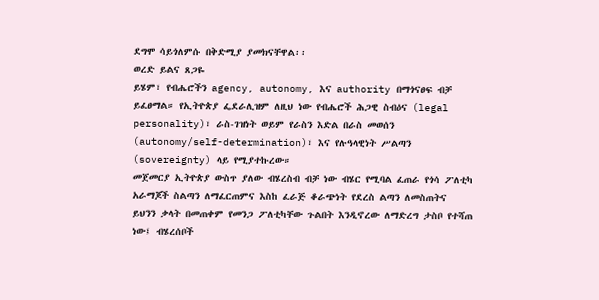ደግሞ ሳይጎለምሱ በቅድሚያ ያመክናቸዋል፡፡
ወረድ ይልና ጸጋዬ
ይሄም፣ የብሔሮችን agency, autonomy, እና authority በማጎናፀፍ ብቻ ይፈፀማል። የኢትዮጵያ ፌደራሊዝም ለዚህ ነው የብሔሮች ሕጋዊ ስብዕና (legal personality)፣ ራስ-ገዝነት ወይም የራስን እድል በራስ መወሰን (autonomy/self-determination)፣ እና የሉዓላዊነት ሥልጣን (sovereignty) ላይ የሚያተኩረው።
መጀመርያ ኢትዮጵያ ውስጥ ያለው ብሄረስብ ብቻ ነው ብሄር የሚባል ፈጠራ የጎሳ ፖለቲካ አራማጆች ስልጣን ለማፈርጠምና እስከ ፈራጅ ቆራጭነት የደረስ ልጣን ለመስጠትና ይህንን ቃላት በመጠቀም የመንጋ ፖለቲካቸው ጉልበት እንዲኖረው ለማድረግ ታስቦ የተሻጠ ነው፤ ብሄረሰቦች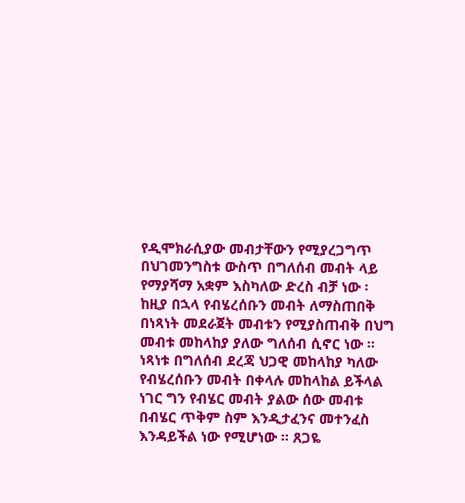የዲሞክራሲያው መብታቸውን የሚያረጋግጥ በህገመንግስቱ ውስጥ በግለሰብ መብት ላይ የማያሻማ አቋም እስካለው ድረስ ብቻ ነው ፡ ከዚያ በኋላ የብሄረሰቡን መብት ለማስጠበቅ በነጻነት መደራጀት መብቱን የሚያስጠብቅ በህግ መብቱ መከላከያ ያለው ግለሰብ ሲኖር ነው ፡፡ ነጻነቱ በግለሰብ ደረጃ ህጋዊ መከላከያ ካለው የብሄረሰቡን መብት በቀላሉ መከላከል ይችላል ነገር ግን የብሄር መብት ያልው ሰው መብቱ በብሄር ጥቅም ስም እንዲታፈንና መተንፈስ እንዳይችል ነው የሚሆነው ፡፡ ጸጋዬ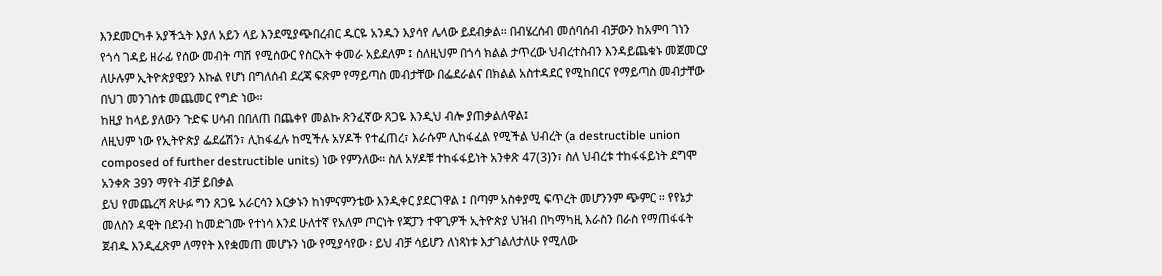እንደመርካቶ አያችኋት እያለ አይን ላይ እንደሚያጭበረብር ዱርዬ አንዱን እያሳየ ሌላው ይደብቃል፡፡ በብሄረሰብ መሰባሰብ ብቻውን ከአምባ ገነን የጎሳ ገዳይ ዘራፊ የሰው መብት ጣሽ የሚሰውር የስርአት ቀመራ አይደለም ፤ ስለዚህም በጎሳ ክልል ታጥረው ህብረተስብን እንዳይጨቁኑ መጀመርያ ለሁሉም ኢትዮጵያዊያን እኩል የሆነ በግለሰብ ደረጃ ፍጽም የማይጣስ መብታቸው በፌደራልና በክልል አስተዳደር የሚከበርና የማይጣስ መብታቸው በህገ መንገስቱ መጨመር የግድ ነው፡፡
ከዚያ ከላይ ያለውን ጉድፍ ሀሳብ በበለጠ በጨቀየ መልኩ ጽንፈኛው ጸጋዬ እንዲህ ብሎ ያጠቃልለዋል፤
ለዚህም ነው የኢትዮጵያ ፌደሬሽን፣ ሊከፋፈሉ ከሚችሉ አሃዶች የተፈጠረ፣ እራሱም ሊከፋፈል የሚችል ህብረት (a destructible union composed of further destructible units) ነው የምንለው። ስለ አሃዶቹ ተከፋፋይነት አንቀጽ 47(3)ን፣ ስለ ህብረቱ ተከፋፋይነት ደግሞ አንቀጽ 39ን ማየት ብቻ ይበቃል
ይህ የመጨረሻ ጽሁፉ ግን ጸጋዬ አራርሳን እርቃኑን ከነምናምንቴው እንዲቀር ያደርገዋል ፤ በጣም አስቀያሚ ፍጥረት መሆንንም ጭምር ፡፡ የየኔታ መለስን ዳዊት በደንብ ከመድገሙ የተነሳ እንደ ሁለተኛ የአለም ጦርነት የጃፓን ተዋጊዎች ኢትዮጵያ ህዝብ በካማካዚ እራስን በራስ የማጠፋፋት ጀብዱ እንዲፈጽም ለማየት እየቋመጠ መሆኑን ነው የሚያሳየው ፡ ይህ ብቻ ሳይሆን ለነጻነቱ እታገልለታለሁ የሚለው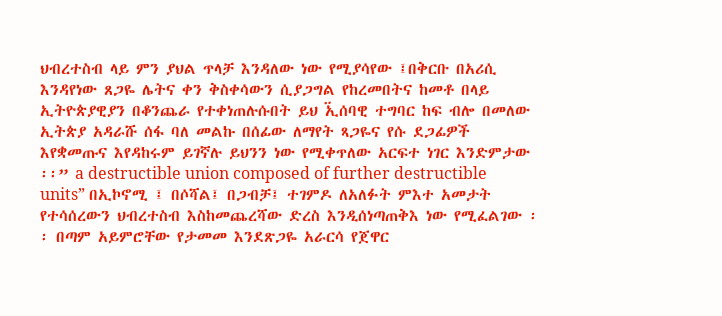ህብረተስብ ላይ ምን ያህል ጥላቻ እንዳለው ነው የሚያሳየው ፤በቅርቡ በአሪሲ እንዳየነው ጸጋዬ ሌትና ቀን ቅስቀሳውን ሲያጋግል የከረመበትና ከመቶ በላይ ኢትዮጵያዊያን በቆንጨራ የተቀነጠሉሱበት ይህ ኢ፟ሰባዊ ተግባር ከፍ ብሎ በመለው ኢትጵያ አዳራሹ ሰፋ ባለ መልኩ በሰፊው ለማየት ጻጋዬና የሱ ደጋፊዎች እየቋመጡና እየዳከሩም ይገኛሉ ይህንን ነው የሚቀጥለው አርፍተ ነገር እንድምታው ፡፡” a destructible union composed of further destructible units” በኢኮኖሚ ፤ በሶሻል፤ በጋብቻ፤ ተገምዶ ለአለፉት ምእተ አመታት የተሳሰረውን ህብረተስብ እስከመጨረሻው ድረስ እንዲሰነጣጠቅእ ነው የሚፈልገው ፡፡ በጣም አይምሮቸው የታመመ እንደጽጋዬ አራርሳ የጀዋር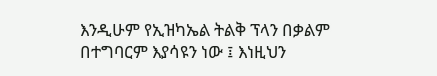እንዲሁም የኢዝካኤል ትልቅ ፕላን በቃልም በተግባርም እያሳዩን ነው ፤ እነዚህን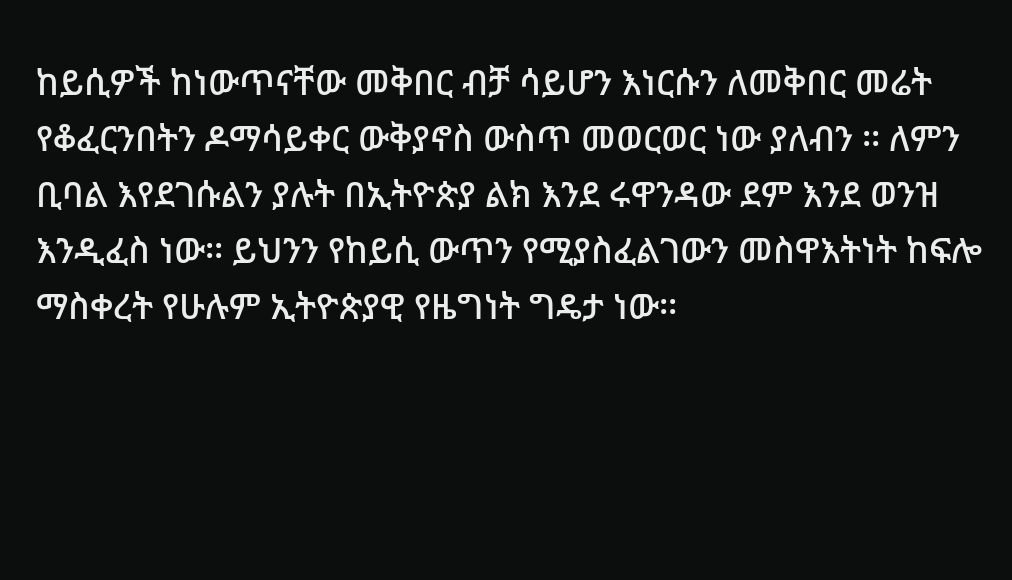ከይሲዎች ከነውጥናቸው መቅበር ብቻ ሳይሆን እነርሱን ለመቅበር መሬት የቆፈርንበትን ዶማሳይቀር ውቅያኖስ ውስጥ መወርወር ነው ያለብን ፡፡ ለምን ቢባል እየደገሱልን ያሉት በኢትዮጵያ ልክ እንደ ሩዋንዳው ደም እንደ ወንዝ እንዲፈስ ነው፡፡ ይህንን የከይሲ ውጥን የሚያስፈልገውን መስዋእትነት ከፍሎ ማስቀረት የሁሉም ኢትዮጵያዊ የዜግነት ግዴታ ነው፡፡